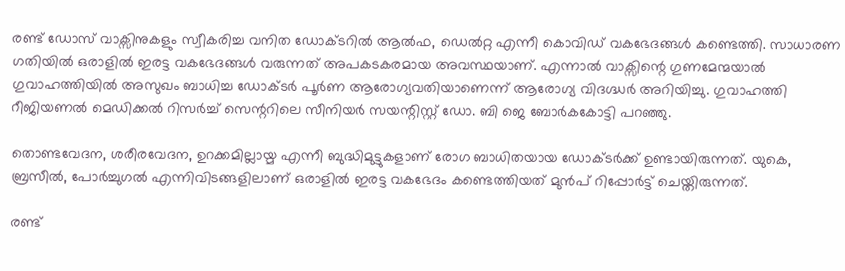രണ്ട് ഡോസ് വാക്സിനുകളും സ്വീകരിച്ച വനിത ഡോക്ടറില്‍ ആല്‍ഫ, ഡെല്‍റ്റ എന്നീ കൊവിഡ് വകഭേദങ്ങള്‍ കണ്ടെത്തി. സാധാരണ ഗതിയില്‍ ഒരാളില്‍ ഇരട്ട വകഭേദങ്ങള്‍ വരുന്നത് അപകടകരമായ അവസ്ഥയാണ്. എന്നാല്‍ വാക്സിന്റെ ഗുണമേന്മയാല്‍ ഗുവാഹത്തിയില്‍ അസുഖം ബാധിച്ച ഡോക്ടര്‍ പൂര്‍ണ ആരോഗ്യവതിയാണെന്ന് ആരോഗ്യ വിദഗ്ദ്ധര്‍ അറിയിച്ചു. ഗുവാഹത്തി റീജിയണല്‍ മെഡിക്കല്‍ റിസര്‍ച്ച് സെന്ററിലെ സീനിയര്‍ സയന്റിസ്റ്റ് ഡോ. ബി ജെ ബോര്‍കകോട്ടി പറഞ്ഞു.

തൊണ്ടവേദന, ശരീരവേദന, ഉറക്കമില്ലായ്മ എന്നീ ബുദ്ധിമുട്ടുകളാണ് രോഗ ബാധിതയായ ഡോക്ടര്‍ക്ക് ഉണ്ടായിരുന്നത്. യുകെ, ബ്രസീല്‍, പോര്‍ച്ചുഗല്‍ എന്നിവിടങ്ങളിലാണ് ഒരാളില്‍ ഇരട്ട വകഭേദം കണ്ടെത്തിയത് മുന്‍പ് റിപ്പോര്‍ട്ട് ചെയ്തിരുന്നത്.

രണ്ട്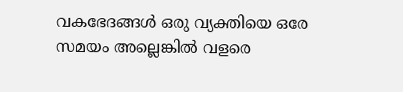വകഭേദങ്ങള്‍ ഒരു വ്യക്തിയെ ഒരേ സമയം അല്ലെങ്കില്‍ വളരെ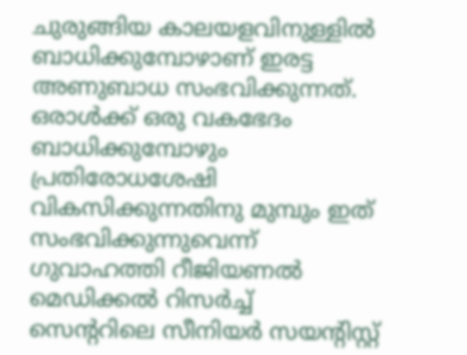ചുരുങ്ങിയ കാലയളവിനുള്ളില്‍ ബാധിക്കുമ്പോഴാണ് ഇരട്ട അണുബാധ സംഭവിക്കുന്നത്. ഒരാള്‍ക്ക് ഒരു വകഭേദം ബാധിക്കുമ്പോഴും പ്രതിരോധശേഷി വികസിക്കുന്നതിനു മുമ്പും ഇത് സംഭവിക്കുന്നുവെന്ന് ഗുവാഹത്തി റീജിയണല്‍ മെഡിക്കല്‍ റിസര്‍ച്ച് സെന്ററിലെ സീനിയര്‍ സയന്റിസ്റ്റ്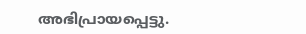അഭിപ്രായപ്പെട്ടു.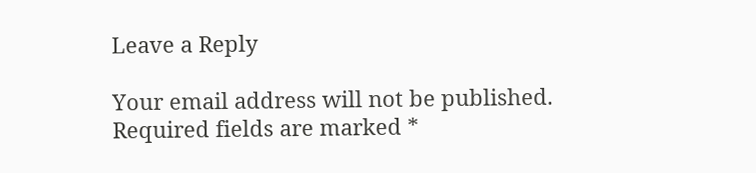Leave a Reply

Your email address will not be published. Required fields are marked *